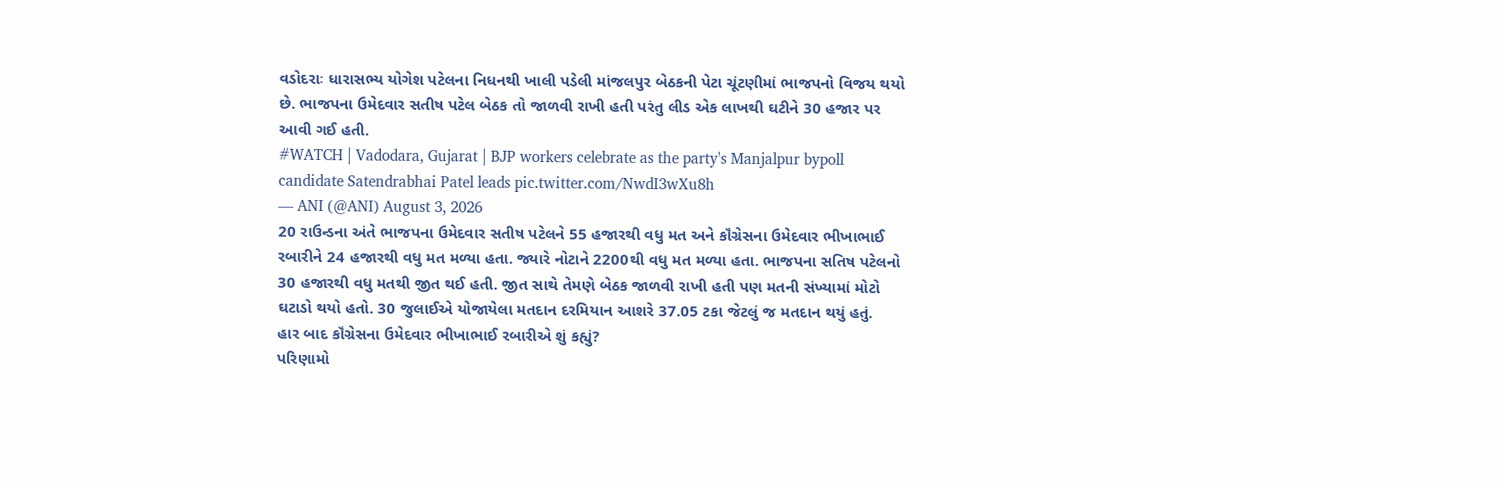વડોદરાઃ ધારાસભ્ય યોગેશ પટેલના નિધનથી ખાલી પડેલી માંજલપુર બેઠકની પેટા ચૂંટણીમાં ભાજપનો વિજય થયો છે. ભાજપના ઉમેદવાર સતીષ પટેલ બેઠક તો જાળવી રાખી હતી પરંતુ લીડ એક લાખથી ઘટીને 30 હજાર પર આવી ગઈ હતી.
#WATCH | Vadodara, Gujarat | BJP workers celebrate as the party's Manjalpur bypoll candidate Satendrabhai Patel leads pic.twitter.com/NwdI3wXu8h
— ANI (@ANI) August 3, 2026
20 રાઉન્ડના અંતે ભાજપના ઉમેદવાર સતીષ પટેલને 55 હજારથી વધુ મત અને કૉંગ્રેસના ઉમેદવાર ભીખાભાઈ રબારીને 24 હજારથી વધુ મત મળ્યા હતા. જ્યારે નોટાને 2200થી વધુ મત મળ્યા હતા. ભાજપના સતિષ પટેલનો 30 હજારથી વધુ મતથી જીત થઈ હતી. જીત સાથે તેમણે બેઠક જાળવી રાખી હતી પણ મતની સંખ્યામાં મોટો ઘટાડો થયો હતો. 30 જુલાઈએ યોજાયેલા મતદાન દરમિયાન આશરે 37.05 ટકા જેટલું જ મતદાન થયું હતું.
હાર બાદ કૉંગ્રેસના ઉમેદવાર ભીખાભાઈ રબારીએ શું કહ્યું?
પરિણામો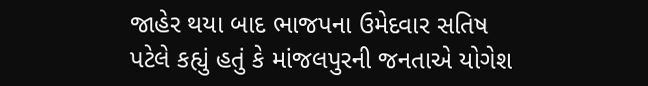જાહેર થયા બાદ ભાજપના ઉમેદવાર સતિષ પટેલે કહ્યું હતું કે માંજલપુરની જનતાએ યોગેશ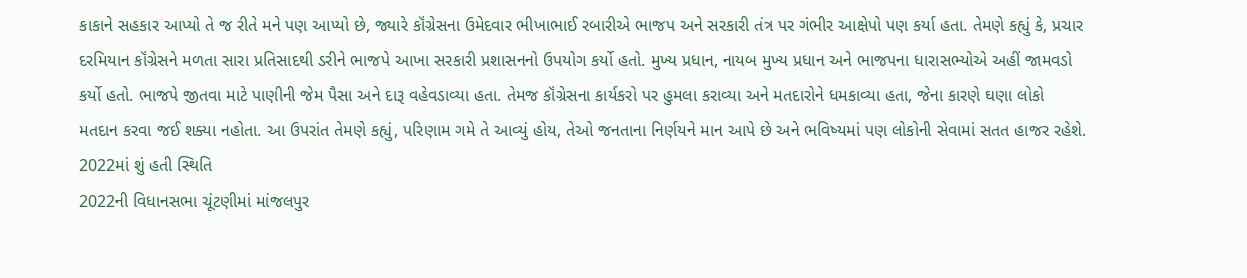કાકાને સહકાર આપ્યો તે જ રીતે મને પણ આપ્યો છે, જ્યારે કૉંગ્રેસના ઉમેદવાર ભીખાભાઈ રબારીએ ભાજપ અને સરકારી તંત્ર પર ગંભીર આક્ષેપો પણ કર્યા હતા. તેમણે કહ્યું કે, પ્રચાર દરમિયાન કૉંગ્રેસને મળતા સારા પ્રતિસાદથી ડરીને ભાજપે આખા સરકારી પ્રશાસનનો ઉપયોગ કર્યો હતો. મુખ્ય પ્રધાન, નાયબ મુખ્ય પ્રધાન અને ભાજપના ધારાસભ્યોએ અહીં જામવડો કર્યો હતો. ભાજપે જીતવા માટે પાણીની જેમ પૈસા અને દારૂ વહેવડાવ્યા હતા. તેમજ કૉંગ્રેસના કાર્યકરો પર હુમલા કરાવ્યા અને મતદારોને ધમકાવ્યા હતા, જેના કારણે ઘણા લોકો મતદાન કરવા જઈ શક્યા નહોતા. આ ઉપરાંત તેમણે કહ્યું, પરિણામ ગમે તે આવ્યું હોય, તેઓ જનતાના નિર્ણયને માન આપે છે અને ભવિષ્યમાં પણ લોકોની સેવામાં સતત હાજર રહેશે.
2022માં શું હતી સ્થિતિ
2022ની વિધાનસભા ચૂંટણીમાં માંજલપુર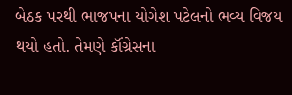બેઠક પરથી ભાજપના યોગેશ પટેલનો ભવ્ય વિજય થયો હતો. તેમણે કૉંગ્રેસના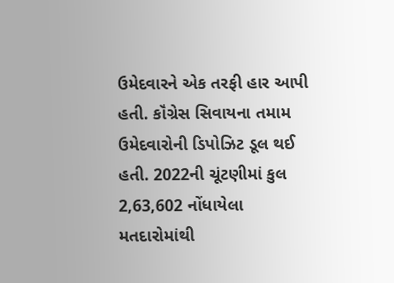ઉમેદવારને એક તરફી હાર આપી હતી. કૉંગ્રેસ સિવાયના તમામ ઉમેદવારોની ડિપોઝિટ ડૂલ થઈ હતી. 2022ની ચૂંટણીમાં કુલ 2,63,602 નોંધાયેલા મતદારોમાંથી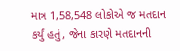માત્ર 1,58,548 લોકોએ જ મતદાન કર્યું હતું, જેના કારણે મતદાનની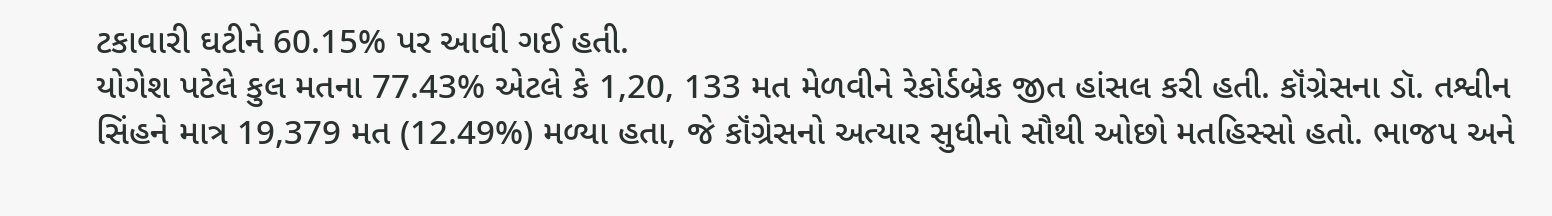ટકાવારી ઘટીને 60.15% પર આવી ગઈ હતી.
યોગેશ પટેલે કુલ મતના 77.43% એટલે કે 1,20, 133 મત મેળવીને રેકોર્ડબ્રેક જીત હાંસલ કરી હતી. કૉંગ્રેસના ડૉ. તશ્વીન સિંહને માત્ર 19,379 મત (12.49%) મળ્યા હતા, જે કૉંગ્રેસનો અત્યાર સુધીનો સૌથી ઓછો મતહિસ્સો હતો. ભાજપ અને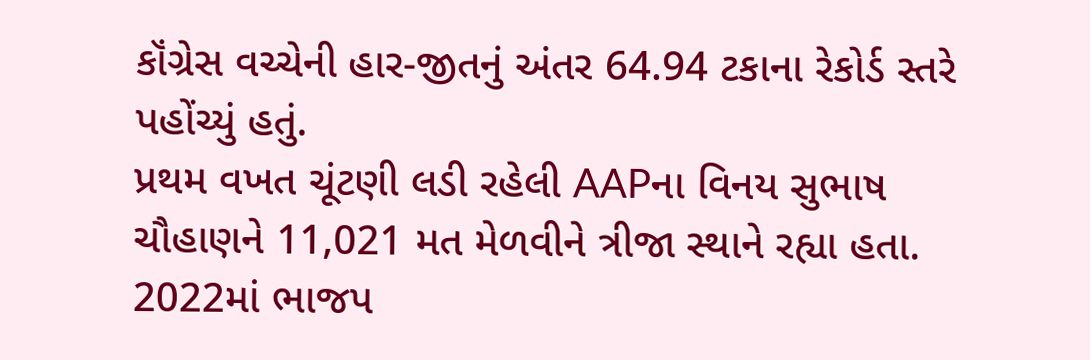કૉંગ્રેસ વચ્ચેની હાર-જીતનું અંતર 64.94 ટકાના રેકોર્ડ સ્તરે પહોંચ્યું હતું.
પ્રથમ વખત ચૂંટણી લડી રહેલી AAPના વિનય સુભાષ ચૌહાણને 11,021 મત મેળવીને ત્રીજા સ્થાને રહ્યા હતા. 2022માં ભાજપ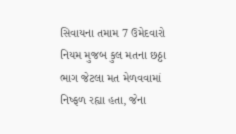સિવાયના તમામ 7 ઉમેદવારો નિયમ મુજબ કુલ મતના છઠ્ઠા ભાગ જેટલા મત મેળવવામાં નિષ્ફળ રહ્યા હતા, જેના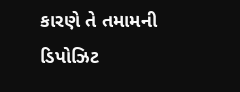કારણે તે તમામની ડિપોઝિટ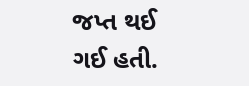જપ્ત થઈ ગઈ હતી.